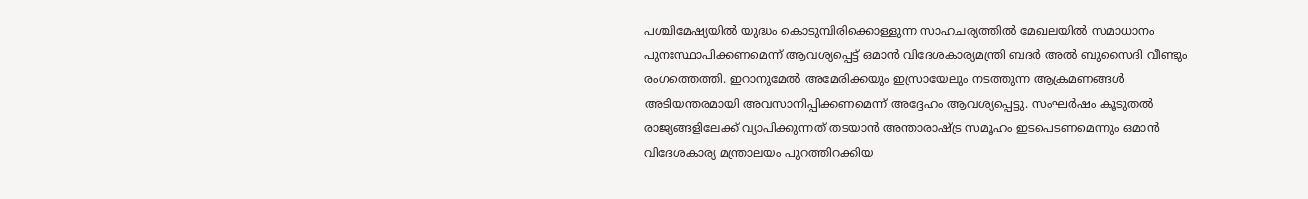പശ്ചിമേഷ്യയിൽ യുദ്ധം കൊടുമ്പിരിക്കൊള്ളുന്ന സാഹചര്യത്തിൽ മേഖലയിൽ സമാധാനം പുനഃസ്ഥാപിക്കണമെന്ന് ആവശ്യപ്പെട്ട് ഒമാൻ വിദേശകാര്യമന്ത്രി ബദർ അൽ ബുസൈദി വീണ്ടും രംഗത്തെത്തി. ഇറാനുമേൽ അമേരിക്കയും ഇസ്രായേലും നടത്തുന്ന ആക്രമണങ്ങൾ അടിയന്തരമായി അവസാനിപ്പിക്കണമെന്ന് അദ്ദേഹം ആവശ്യപ്പെട്ടു. സംഘർഷം കൂടുതൽ രാജ്യങ്ങളിലേക്ക് വ്യാപിക്കുന്നത് തടയാൻ അന്താരാഷ്ട്ര സമൂഹം ഇടപെടണമെന്നും ഒമാൻ വിദേശകാര്യ മന്ത്രാലയം പുറത്തിറക്കിയ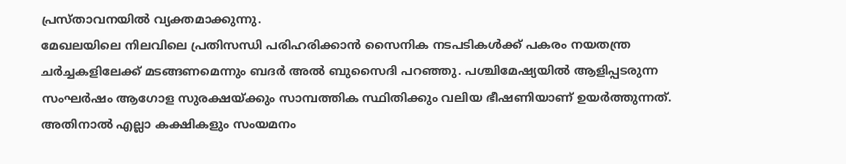പ്രസ്താവനയിൽ വ്യക്തമാക്കുന്നു.
മേഖലയിലെ നിലവിലെ പ്രതിസന്ധി പരിഹരിക്കാൻ സൈനിക നടപടികൾക്ക് പകരം നയതന്ത്ര ചർച്ചകളിലേക്ക് മടങ്ങണമെന്നും ബദർ അൽ ബുസൈദി പറഞ്ഞു. പശ്ചിമേഷ്യയിൽ ആളിപ്പടരുന്ന സംഘർഷം ആഗോള സുരക്ഷയ്ക്കും സാമ്പത്തിക സ്ഥിതിക്കും വലിയ ഭീഷണിയാണ് ഉയർത്തുന്നത്. അതിനാൽ എല്ലാ കക്ഷികളും സംയമനം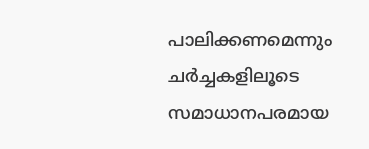പാലിക്കണമെന്നും ചർച്ചകളിലൂടെ സമാധാനപരമായ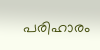പരിഹാരം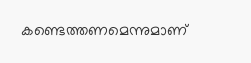കണ്ടെത്തണമെന്നുമാണ്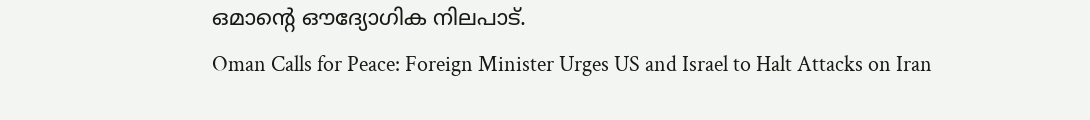ഒമാന്റെ ഔദ്യോഗിക നിലപാട്.
Oman Calls for Peace: Foreign Minister Urges US and Israel to Halt Attacks on Iran